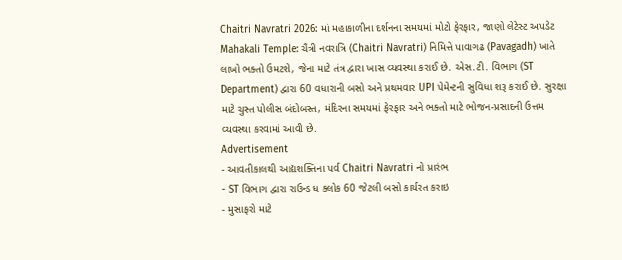Chaitri Navratri 2026: માં મહાકાળીના દર્શનના સમયમાં મોટો ફેરફાર, જાણો લેટેસ્ટ અપડેટ
Mahakali Temple: ચૈત્રી નવરાત્રિ (Chaitri Navratri) નિમિત્તે પાવાગઢ (Pavagadh) ખાતે લાખો ભક્તો ઉમટશે, જેના માટે તંત્ર દ્વારા ખાસ વ્યવસ્થા કરાઈ છે. એસ.ટી. વિભાગ (ST Department) દ્વારા 60 વધારાની બસો અને પ્રથમવાર UPI પેમેન્ટની સુવિધા શરૂ કરાઈ છે. સુરક્ષા માટે ચુસ્ત પોલીસ બંદોબસ્ત, મંદિરના સમયમાં ફેરફાર અને ભક્તો માટે ભોજન-પ્રસાદની ઉત્તમ વ્યવસ્થા કરવામાં આવી છે.
Advertisement
- આવતીકાલથી આદ્યશક્તિના પર્વ Chaitri Navratri નો પ્રારંભ
- ST વિભાગ દ્વારા રાઉન્ડ ધ ક્લોક 60 જેટલી બસો કાર્યરત કરાઇ
- મુસાફરો માટે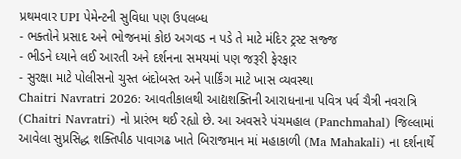પ્રથમવાર UPI પેમેન્ટની સુવિધા પણ ઉપલબ્ધ
- ભક્તોને પ્રસાદ અને ભોજનમાં કોઇ અગવડ ન પડે તે માટે મંદિર ટ્રસ્ટ સજ્જ
- ભીડને ધ્યાને લઈ આરતી અને દર્શનના સમયમાં પણ જરૂરી ફેરફાર
- સુરક્ષા માટે પોલીસનો ચુસ્ત બંદોબસ્ત અને પાર્કિંગ માટે ખાસ વ્યવસ્થા
Chaitri Navratri 2026: આવતીકાલથી આદ્યશક્તિની આરાધનાના પવિત્ર પર્વ ચૈત્રી નવરાત્રિ (Chaitri Navratri) નો પ્રારંભ થઈ રહ્યો છે. આ અવસરે પંચમહાલ (Panchmahal) જિલ્લામાં આવેલા સુપ્રસિદ્ધ શક્તિપીઠ પાવાગઢ ખાતે બિરાજમાન માં મહાકાળી (Ma Mahakali) ના દર્શનાર્થે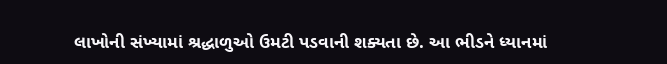લાખોની સંખ્યામાં શ્રદ્ધાળુઓ ઉમટી પડવાની શક્યતા છે. આ ભીડને ધ્યાનમાં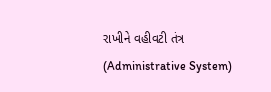રાખીને વહીવટી તંત્ર (Administrative System)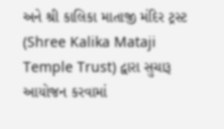અને શ્રી કાલિકા માતાજી મંદિર ટ્રસ્ટ (Shree Kalika Mataji Temple Trust) દ્વારા સુચારૂ આયોજન કરવામાં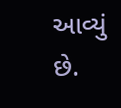આવ્યું છે.